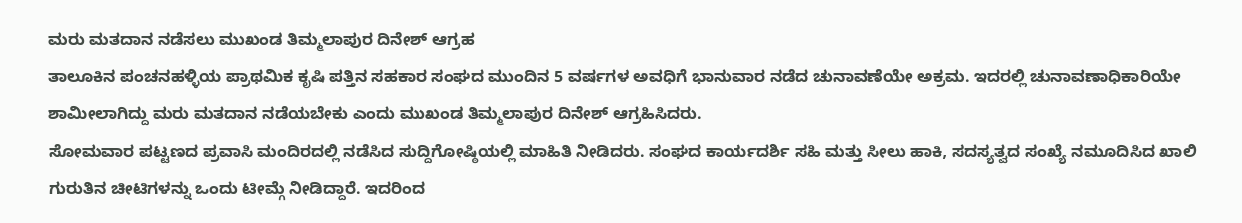ಮರು ಮತದಾನ ನಡೆಸಲು ಮುಖಂಡ ತಿಮ್ಮಲಾಪುರ ದಿನೇಶ್ ಆಗ್ರಹ
ತಾಲೂಕಿನ ಪಂಚನಹಳ್ಳಿಯ ಪ್ರಾಥಮಿಕ ಕೃಷಿ ಪತ್ತಿನ ಸಹಕಾರ ಸಂಘದ ಮುಂದಿನ 5 ವರ್ಷಗಳ ಅವಧಿಗೆ ಭಾನುವಾರ ನಡೆದ ಚುನಾವಣೆಯೇ ಅಕ್ರಮ. ಇದರಲ್ಲಿ ಚುನಾವಣಾಧಿಕಾರಿಯೇ ಶಾಮೀಲಾಗಿದ್ದು ಮರು ಮತದಾನ ನಡೆಯಬೇಕು ಎಂದು ಮುಖಂಡ ತಿಮ್ಮಲಾಪುರ ದಿನೇಶ್ ಆಗ್ರಹಿಸಿದರು.
ಸೋಮವಾರ ಪಟ್ಟಣದ ಪ್ರವಾಸಿ ಮಂದಿರದಲ್ಲಿ ನಡೆಸಿದ ಸುದ್ದಿಗೋಷ್ಠಿಯಲ್ಲಿ ಮಾಹಿತಿ ನೀಡಿದರು. ಸಂಘದ ಕಾರ್ಯದರ್ಶಿ ಸಹಿ ಮತ್ತು ಸೀಲು ಹಾಕಿ, ಸದಸ್ಯತ್ವದ ಸಂಖ್ಯೆ ನಮೂದಿಸಿದ ಖಾಲಿ ಗುರುತಿನ ಚೀಟಿಗಳನ್ನು ಒಂದು ಟೀಮ್ಗೆ ನೀಡಿದ್ದಾರೆ. ಇದರಿಂದ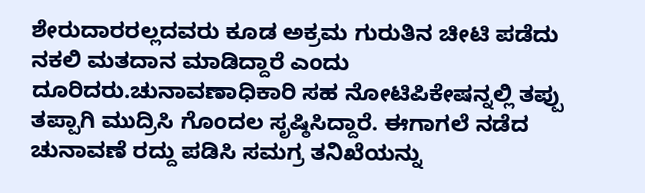ಶೇರುದಾರರಲ್ಲದವರು ಕೂಡ ಅಕ್ರಮ ಗುರುತಿನ ಚೀಟಿ ಪಡೆದು ನಕಲಿ ಮತದಾನ ಮಾಡಿದ್ದಾರೆ ಎಂದು ದೂರಿದರು.ಚುನಾವಣಾಧಿಕಾರಿ ಸಹ ನೋಟಿಪಿಕೇಷನ್ನಲ್ಲಿ ತಪ್ಪು ತಪ್ಪಾಗಿ ಮುದ್ರಿಸಿ ಗೊಂದಲ ಸೃಷ್ಠಿಸಿದ್ದಾರೆ. ಈಗಾಗಲೆ ನಡೆದ ಚುನಾವಣೆ ರದ್ದು ಪಡಿಸಿ ಸಮಗ್ರ ತನಿಖೆಯನ್ನು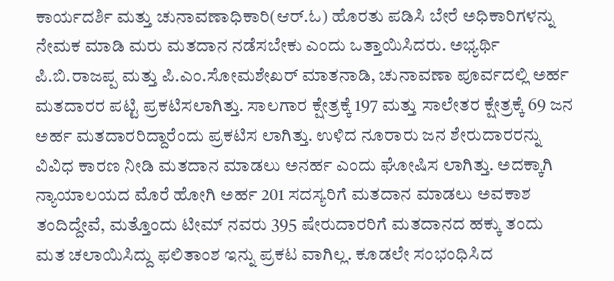ಕಾರ್ಯದರ್ಶಿ ಮತ್ತು ಚುನಾವಣಾಧಿಕಾರಿ(ಆರ್.ಓ) ಹೊರತು ಪಡಿಸಿ ಬೇರೆ ಅಧಿಕಾರಿಗಳನ್ನು ನೇಮಕ ಮಾಡಿ ಮರು ಮತದಾನ ನಡೆಸಬೇಕು ಎಂದು ಒತ್ತಾಯಿಸಿದರು. ಅಭ್ಯರ್ಥಿ ಪಿ.ಬಿ.ರಾಜಪ್ಪ ಮತ್ತು ಪಿ.ಎಂ.ಸೋಮಶೇಖರ್ ಮಾತನಾಡಿ, ಚುನಾವಣಾ ಪೂರ್ವದಲ್ಲಿ ಅರ್ಹ ಮತದಾರರ ಪಟ್ಟಿ ಪ್ರಕಟಿಸಲಾಗಿತ್ತು. ಸಾಲಗಾರ ಕ್ಷೇತ್ರಕ್ಕೆ 197 ಮತ್ತು ಸಾಲೇತರ ಕ್ಷೇತ್ರಕ್ಕೆ 69 ಜನ ಅರ್ಹ ಮತದಾರರಿದ್ದಾರೆಂದು ಪ್ರಕಟಿಸ ಲಾಗಿತ್ತು. ಉಳಿದ ನೂರಾರು ಜನ ಶೇರುದಾರರನ್ನು ವಿವಿಧ ಕಾರಣ ನೀಡಿ ಮತದಾನ ಮಾಡಲು ಅನರ್ಹ ಎಂದು ಘೋಷಿಸ ಲಾಗಿತ್ತು. ಅದಕ್ಕಾಗಿ ನ್ಯಾಯಾಲಯದ ಮೊರೆ ಹೋಗಿ ಅರ್ಹ 201 ಸದಸ್ಯರಿಗೆ ಮತದಾನ ಮಾಡಲು ಅವಕಾಶ ತಂದಿದ್ದೇವೆ, ಮತ್ತೊಂದು ಟೀಮ್ ನವರು 395 ಷೇರುದಾರರಿಗೆ ಮತದಾನದ ಹಕ್ಕು ತಂದು ಮತ ಚಲಾಯಿಸಿದ್ದು ಫಲಿತಾಂಶ ಇನ್ನು ಪ್ರಕಟ ವಾಗಿಲ್ಲ. ಕೂಡಲೇ ಸಂಭಂಧಿಸಿದ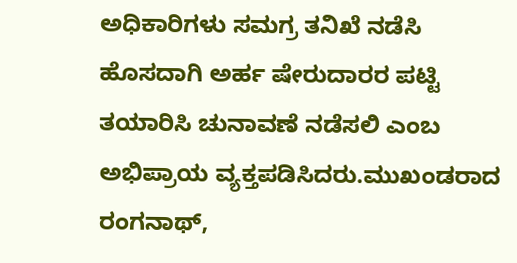ಅಧಿಕಾರಿಗಳು ಸಮಗ್ರ ತನಿಖೆ ನಡೆಸಿ ಹೊಸದಾಗಿ ಅರ್ಹ ಷೇರುದಾರರ ಪಟ್ಟಿ ತಯಾರಿಸಿ ಚುನಾವಣೆ ನಡೆಸಲಿ ಎಂಬ ಅಭಿಪ್ರಾಯ ವ್ಯಕ್ತಪಡಿಸಿದರು.ಮುಖಂಡರಾದ ರಂಗನಾಥ್,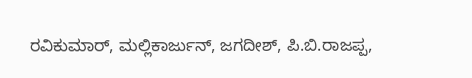ರವಿಕುಮಾರ್, ಮಲ್ಲಿಕಾರ್ಜುನ್, ಜಗದೀಶ್, ಪಿ.ಬಿ.ರಾಜಪ್ಪ,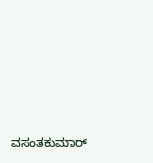ವಸಂತಕುಮಾರ್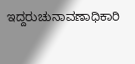ಇದ್ದರುಚುನಾವಣಾಧಿಕಾರಿ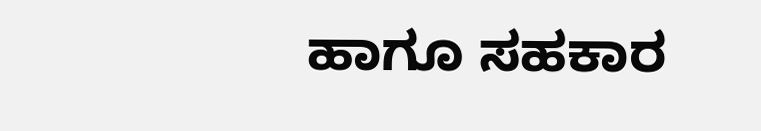ಹಾಗೂ ಸಹಕಾರ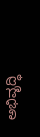ಅಭಿವೃದ್ಧಿ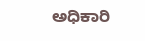ಅಧಿಕಾರಿ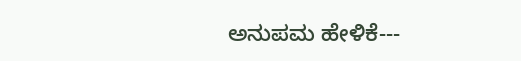ಅನುಪಮ ಹೇಳಿಕೆ---